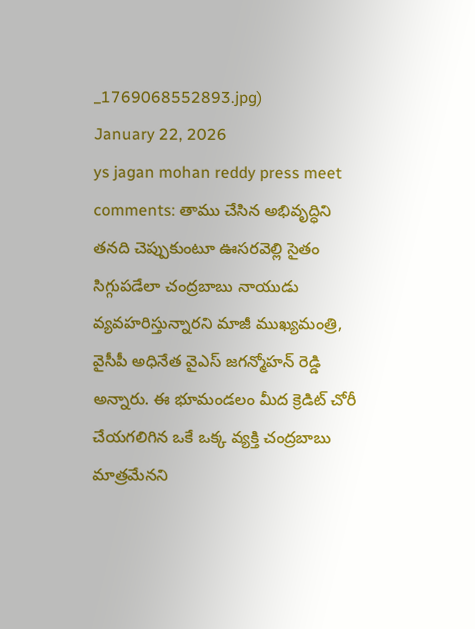_1769068552893.jpg)
January 22, 2026
ys jagan mohan reddy press meet comments: తాము చేసిన అభివృద్ధిని తనది చెప్పుకుంటూ ఊసరవెల్లి సైతం సిగ్గుపడేలా చంద్రబాబు నాయుడు వ్యవహరిస్తున్నారని మాజీ ముఖ్యమంత్రి, వైసీపీ అధినేత వైఎస్ జగన్మోహన్ రెడ్డి అన్నారు. ఈ భూమండలం మీద క్రెడిట్ చోరీ చేయగలిగిన ఒకే ఒక్క వ్యక్తి చంద్రబాబు మాత్రమేనని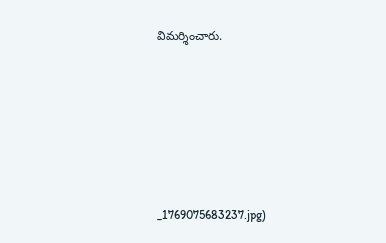విమర్శించారు.






_1769075683237.jpg)